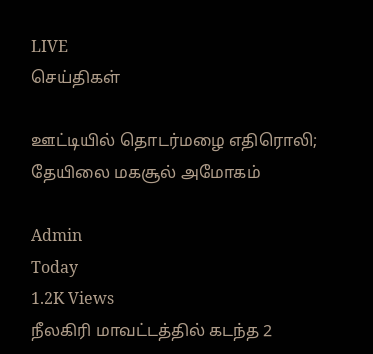LIVE
செய்திகள்

ஊட்டியில் தொடர்மழை எதிரொலி; தேயிலை மகசூல் அமோகம்

Admin
Today
1.2K Views
நீலகிரி மாவட்டத்தில் கடந்த 2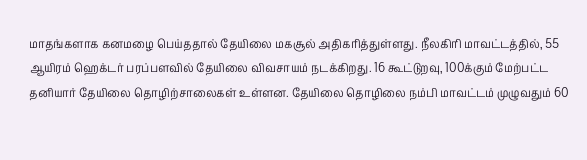மாதங்களாக கனமழை பெய்ததால் தேயிலை மகசூல் அதிகரித்துள்ளது. நீலகிரி மாவட்டத்தில், 55 ஆயிரம் ஹெக்டர் பரப்பளவில் தேயிலை விவசாயம் நடக்கிறது. 16 கூட்டுறவு, 100க்கும் மேற்பட்ட தனியார் தேயிலை தொழிற்சாலைகள் உள்ளன. தேயிலை தொழிலை நம்பி மாவட்டம் முழுவதும் 60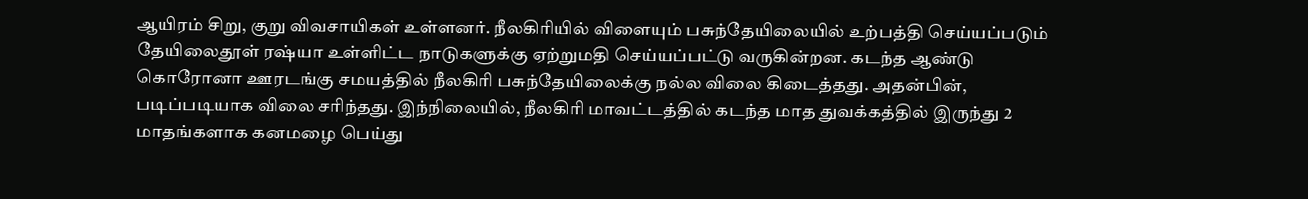ஆயிரம் சிறு, குறு விவசாயிகள் உள்ளனர். நீலகிரியில் விளையும் பசுந்தேயிலையில் உற்பத்தி செய்யப்படும் தேயிலைதூள் ரஷ்யா உள்ளிட்ட நாடுகளுக்கு ஏற்றுமதி செய்யப்பட்டு வருகின்றன. கடந்த ஆண்டு கொரோனா ஊரடங்கு சமயத்தில் நீலகிரி பசுந்தேயிலைக்கு நல்ல விலை கிடைத்தது. அதன்பின், படிப்படியாக விலை சரிந்தது. இந்நிலையில், நீலகிரி மாவட்டத்தில் கடந்த மாத துவக்கத்தில் இருந்து 2 மாதங்களாக கனமழை பெய்து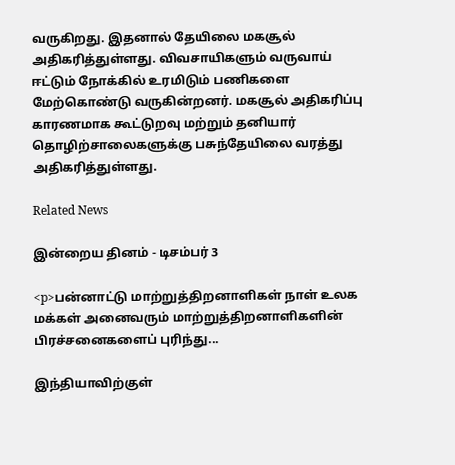வருகிறது. இதனால் தேயிலை மகசூல் அதிகரித்துள்ளது. விவசாயிகளும் வருவாய் ஈட்டும் நோக்கில் உரமிடும் பணிகளை மேற்கொண்டு வருகின்றனர். மகசூல் அதிகரிப்பு காரணமாக கூட்டுறவு மற்றும் தனியார் தொழிற்சாலைகளுக்கு பசுந்தேயிலை வரத்து அதிகரித்துள்ளது.

Related News

இன்றைய தினம் - டிசம்பர் 3

<p>பன்னாட்டு மாற்றுத்திறனாளிகள் நாள் உலக மக்கள் அனைவரும் மாற்றுத்திறனாளிகளின் பிரச்சனைகளைப் புரிந்து...

இந்தியாவிற்குள்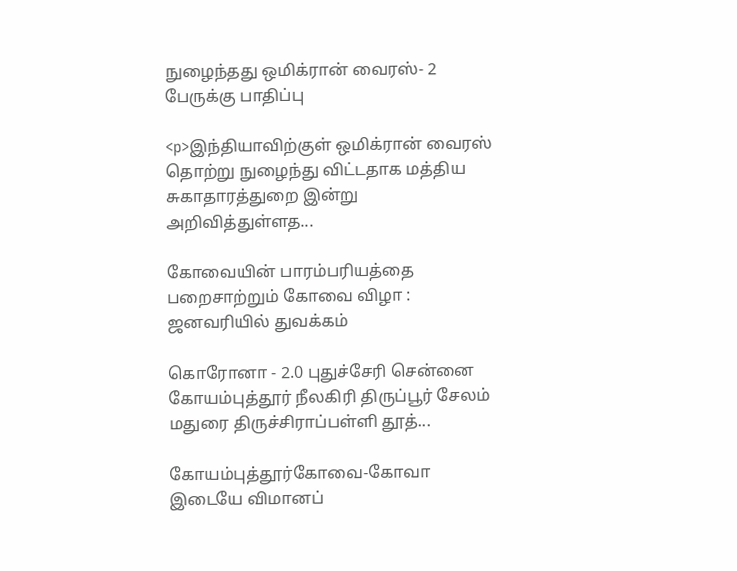நுழைந்தது ஒமிக்ரான் வைரஸ்- 2 பேருக்கு பாதிப்பு

<p>இந்தியாவிற்குள் ஒமிக்ரான் வைரஸ் தொற்று நுழைந்து விட்டதாக மத்திய சுகாதாரத்துறை இன்று அறிவித்துள்ளத...

கோவையின் பாரம்பரியத்தை பறைசாற்றும் கோவை விழா : ஜனவரியில் துவக்கம்

கொரோனா - 2.0 புதுச்சேரி சென்னை கோயம்புத்தூர் நீலகிரி திருப்பூர் சேலம் மதுரை திருச்சிராப்பள்ளி தூத்...

கோயம்புத்தூர்கோவை-கோவா இடையே விமானப்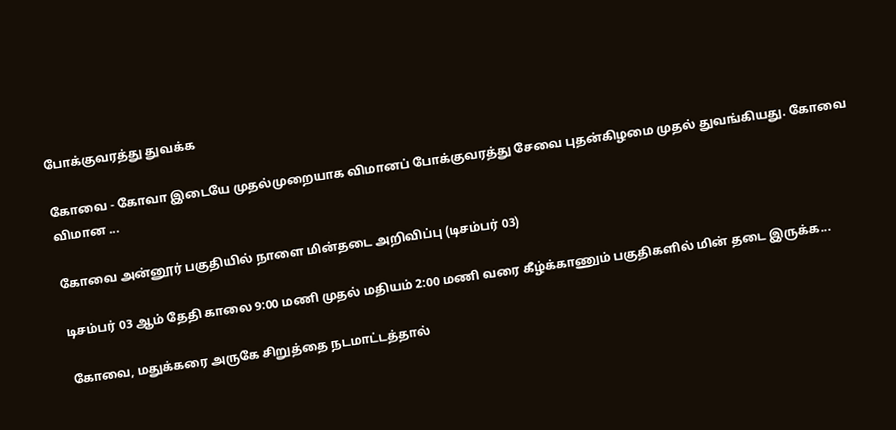போக்குவரத்து துவக்க

கோவை - கோவா இடையே முதல்முறையாக விமானப் போக்குவரத்து சேவை புதன்கிழமை முதல் துவங்கியது. கோவை விமான ...

கோவை அன்னூர் பகுதியில் நாளை மின்தடை அறிவிப்பு (டிசம்பர் 03)

டிசம்பர் 03 ஆம் தேதி காலை 9:00 மணி முதல் மதியம் 2:00 மணி வரை கீழ்க்காணும் பகுதிகளில் மின் தடை இருக்க...

கோவை, மதுக்கரை அருகே சிறுத்தை நடமாட்டத்தால்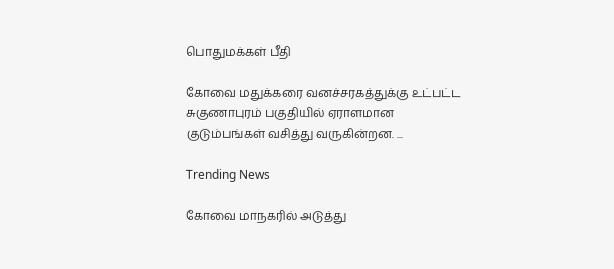பொதுமக்கள் பீதி

கோவை மதுக்கரை வனச்சரகத்துக்கு உட்பட்ட சுகுணாபுரம் பகுதியில் ஏராளமான குடும்பங்கள் வசித்து வருகின்றன. ...

Trending News

கோவை மாநகரில் அடுத்து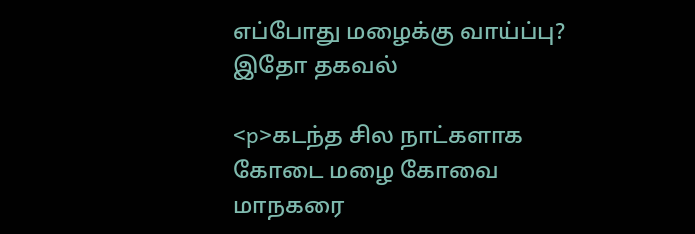எப்போது மழைக்கு வாய்ப்பு? இதோ தகவல்

<p>கடந்த சில நாட்களாக கோடை மழை கோவை மாநகரை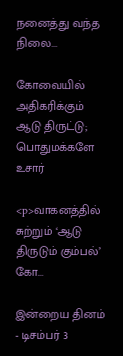நனைத்து வந்த நிலை...

கோவையில் அதிகரிக்கும் ஆடு திருட்டு; பொதுமக்களே உசார்

<p>வாகனத்தில் சுற்றும் ‘ஆடு திருடும் கும்பல்’ கோ...

இன்றைய தினம் - டிசம்பர் 3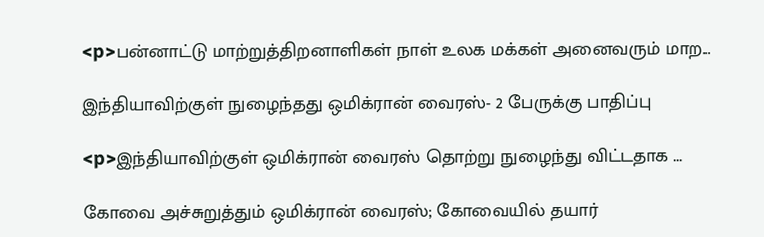<p>பன்னாட்டு மாற்றுத்திறனாளிகள் நாள் உலக மக்கள் அனைவரும் மாற...

இந்தியாவிற்குள் நுழைந்தது ஒமிக்ரான் வைரஸ்- 2 பேருக்கு பாதிப்பு

<p>இந்தியாவிற்குள் ஒமிக்ரான் வைரஸ் தொற்று நுழைந்து விட்டதாக ...

கோவை அச்சுறுத்தும் ஒமிக்ரான் வைரஸ்; கோவையில் தயார்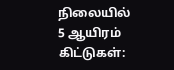நிலையில் 5 ஆயிரம் கிட்டுகள்: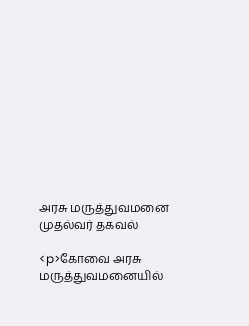அரசு மருத்துவமனை முதல்வர் தகவல்

<p>கோவை அரசு மருத்துவமனையில்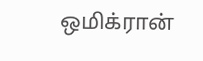ஒமிக்ரான்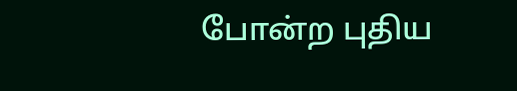போன்ற புதிய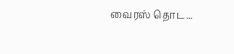வைரஸ் தொட...